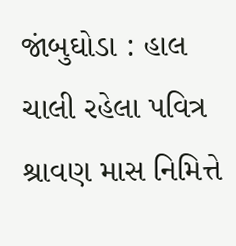જાંબુઘોડા : હાલ ચાલી રહેલા પવિત્ર શ્રાવણ માસ નિમિત્તે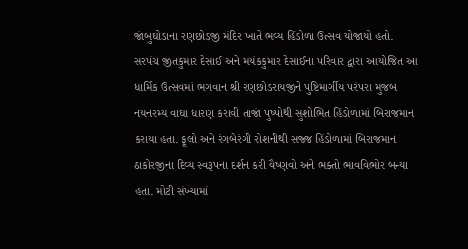જાંબુઘોડાના રણછોડજી મંદિર ખાતે ભવ્ય હિંડોળા ઉત્સવ યોજાયો હતો. સરપંચ જીતકુમાર દેસાઈ અને મયંકકુમાર દેસાઈના પરિવાર દ્વારા આયોજિત આ ધાર્મિક ઉત્સવમાં ભગવાન શ્રી રણછોડરાયજીને પુષ્ટિમાર્ગીય પરંપરા મુજબ નયનરમ્ય વાઘા ધારણ કરાવી તાજાં પુષ્પોથી સુશોભિત હિંડોળામાં બિરાજમાન કરાયા હતા. ફૂલો અને રંગબેરંગી રોશનીથી સજ્જ હિંડોળામાં બિરાજમાન ઠાકોરજીના દિવ્ય સ્વરૂપના દર્શન કરી વૈષ્ણવો અને ભક્તો ભાવવિભોર બન્યા હતા. મોટી સંખ્યામાં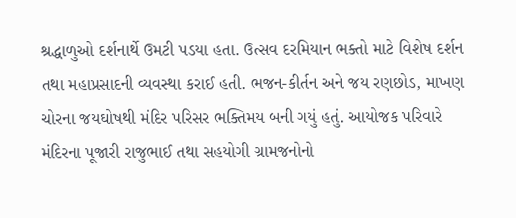શ્રદ્ધાળુઓ દર્શનાર્થે ઉમટી પડયા હતા. ઉત્સવ દરમિયાન ભક્તો માટે વિશેષ દર્શન તથા મહાપ્રસાદની વ્યવસ્થા કરાઈ હતી. ભજન-કીર્તન અને જય રણછોડ, માખણ ચોરના જયઘોષથી મંદિર પરિસર ભક્તિમય બની ગયું હતું. આયોજક પરિવારે મંદિરના પૂજારી રાજુભાઈ તથા સહયોગી ગ્રામજનોનો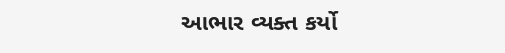આભાર વ્યક્ત કર્યો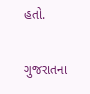હતો.

ગુજરાતના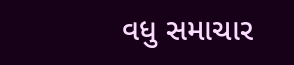વધુ સમાચાર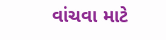વાંચવા માટે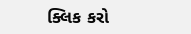ક્લિક કરો